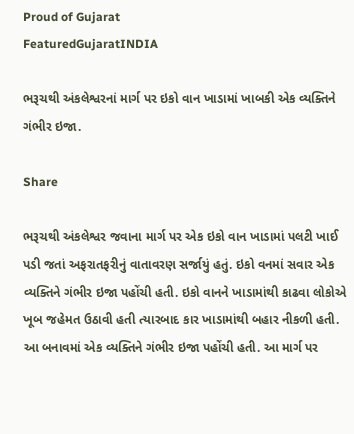Proud of Gujarat
FeaturedGujaratINDIA

ભરૂચથી અંકલેશ્વરનાં માર્ગ પર ઇકો વાન ખાડામાં ખાબકી એક વ્યક્તિને ગંભીર ઇજા.

Share

ભરૂચથી અંકલેશ્વર જવાના માર્ગ પર એક ઇકો વાન ખાડામાં પલટી ખાઈ પડી જતાં અફરાતફરીનું વાતાવરણ સર્જાયું હતું. ઇકો વનમાં સવાર એક વ્યક્તિને ગંભીર ઇજા પહોંચી હતી. ઇકો વાનને ખાડામાંથી કાઢવા લોકોએ ખૂબ જહેમત ઉઠાવી હતી ત્યારબાદ કાર ખાડામાંથી બહાર નીકળી હતી. આ બનાવમાં એક વ્યક્તિને ગંભીર ઇજા પહોંચી હતી. આ માર્ગ પર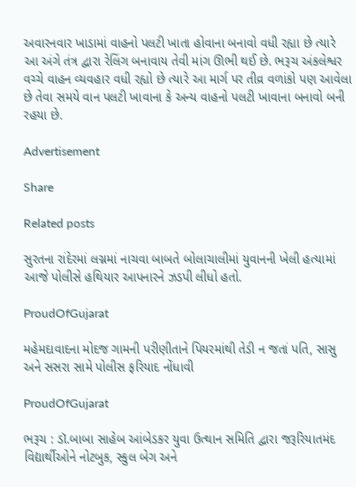અવારનવાર ખાડામાં વાહનો પલટી ખાતા હોવાના બનાવો વધી રહ્યા છે ત્યારે આ અંગે તંત્ર દ્વારા રેલિંગ બનાવાય તેવી માંગ ઊભી થઈ છે. ભરૂચ અંકલેશ્વર વચ્ચે વાહન વ્યવહાર વધી રહ્યો છે ત્યારે આ માર્ગ પર તીવ્ર વળાંકો પણ આવેલા છે તેવા સમયે વાન પલટી ખાવાના કે અન્ય વાહનો પલટી ખાવાના બનાવો બની રહયા છે.

Advertisement

Share

Related posts

સુરતના રાંદેરમાં લગ્નમાં નાચવા બાબતે બોલાચાલીમાં યુવાનની ખેલી હત્યામાં આજે પોલીસે હથિયાર આપનારને ઝડપી લીધો હતો.

ProudOfGujarat

મહેમદાવાદના મોદજ ગામની પરીણીતાને પિયરમાંથી તેડી ન જતાં પતિ, સાસુ અને સસરા સામે પોલીસ ફરિયાદ નોંધાવી

ProudOfGujarat

ભરૂચ : ડૉ.બાબા સાહેબ આંબેડકર યુવા ઉત્થાન સમિતિ દ્વારા જરૂરિયાતમંદ વિદ્યાર્થીઓને નોટબુક, સ્કુલ બેગ અને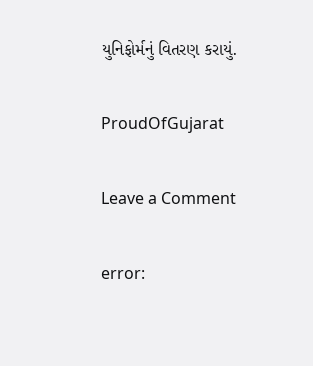યુનિફોર્મનું વિતરણ કરાયું.

ProudOfGujarat

Leave a Comment

error: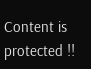Content is protected !!